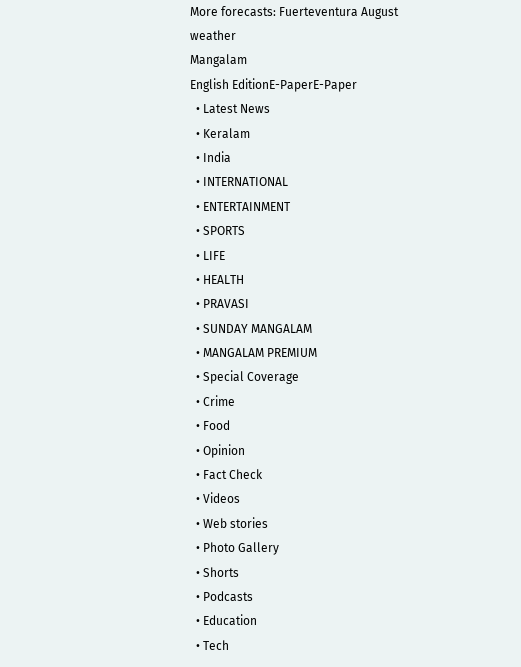More forecasts: Fuerteventura August weather
Mangalam
English EditionE-PaperE-Paper
  • Latest News
  • Keralam
  • India
  • INTERNATIONAL
  • ENTERTAINMENT
  • SPORTS
  • LIFE
  • HEALTH
  • PRAVASI
  • SUNDAY MANGALAM
  • MANGALAM PREMIUM
  • Special Coverage
  • Crime
  • Food
  • Opinion
  • Fact Check
  • Videos
  • Web stories
  • Photo Gallery
  • Shorts
  • Podcasts
  • Education
  • Tech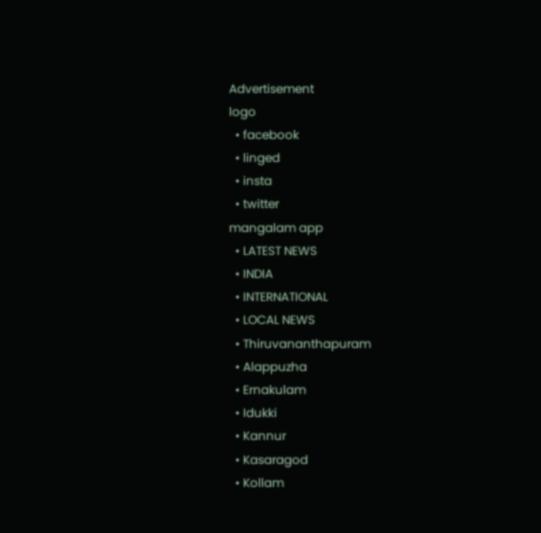Advertisement
logo
  • facebook
  • linged
  • insta
  • twitter
mangalam app
  • LATEST NEWS
  • INDIA
  • INTERNATIONAL
  • LOCAL NEWS
  • Thiruvananthapuram
  • Alappuzha
  • Ernakulam
  • Idukki
  • Kannur
  • Kasaragod
  • Kollam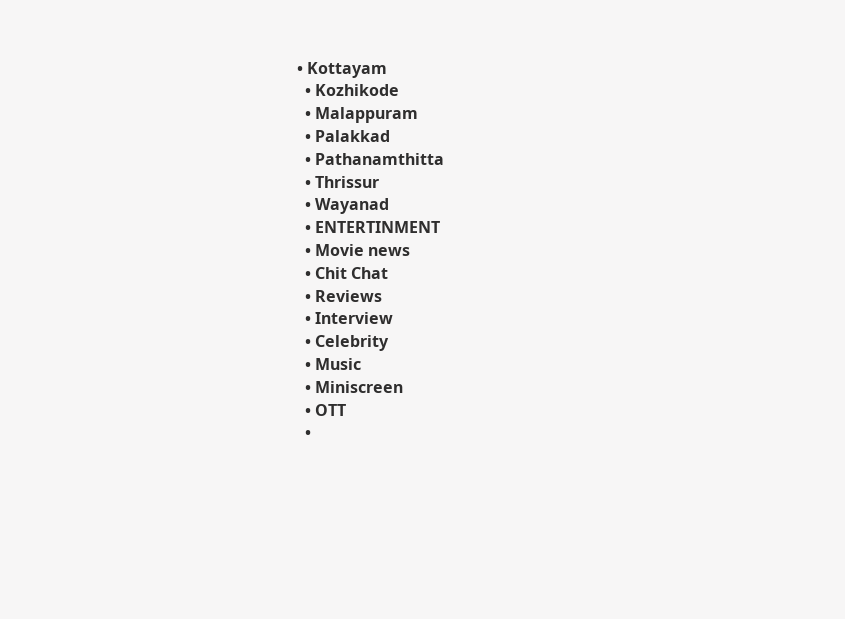• Kottayam
  • Kozhikode
  • Malappuram
  • Palakkad
  • Pathanamthitta
  • Thrissur
  • Wayanad
  • ENTERTINMENT
  • Movie news
  • Chit Chat
  • Reviews
  • Interview
  • Celebrity
  • Music
  • Miniscreen
  • OTT
  •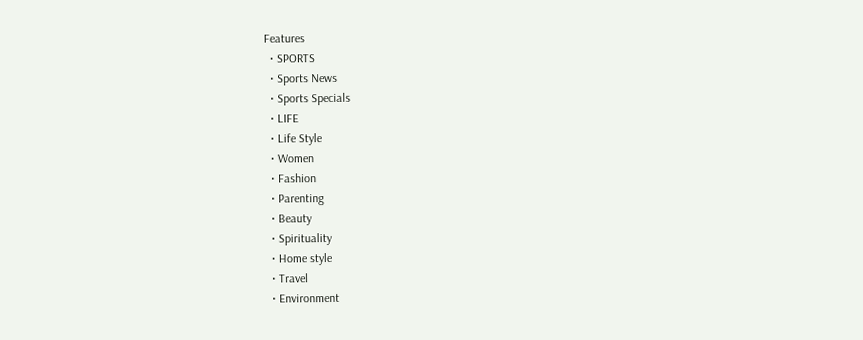Features
  • SPORTS
  • Sports News
  • Sports Specials
  • LIFE
  • Life Style
  • Women
  • Fashion
  • Parenting
  • Beauty
  • Spirituality
  • Home style
  • Travel
  • Environment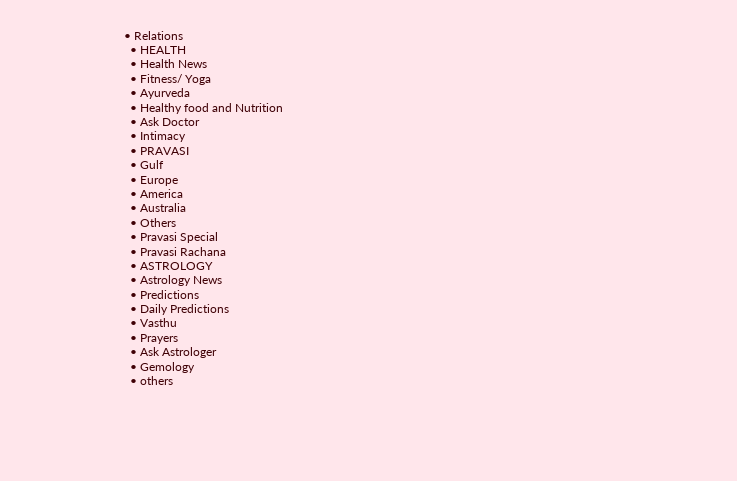• Relations
  • HEALTH
  • Health News
  • Fitness/ Yoga
  • Ayurveda
  • Healthy food and Nutrition
  • Ask Doctor
  • Intimacy
  • PRAVASI
  • Gulf
  • Europe
  • America
  • Australia
  • Others
  • Pravasi Special
  • Pravasi Rachana
  • ASTROLOGY
  • Astrology News
  • Predictions
  • Daily Predictions
  • Vasthu
  • Prayers
  • Ask Astrologer
  • Gemology
  • others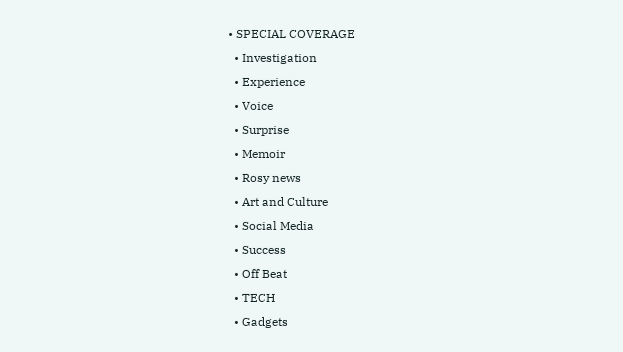• SPECIAL COVERAGE
  • Investigation
  • Experience
  • Voice
  • Surprise
  • Memoir
  • Rosy news
  • Art and Culture
  • Social Media
  • Success
  • Off Beat
  • TECH
  • Gadgets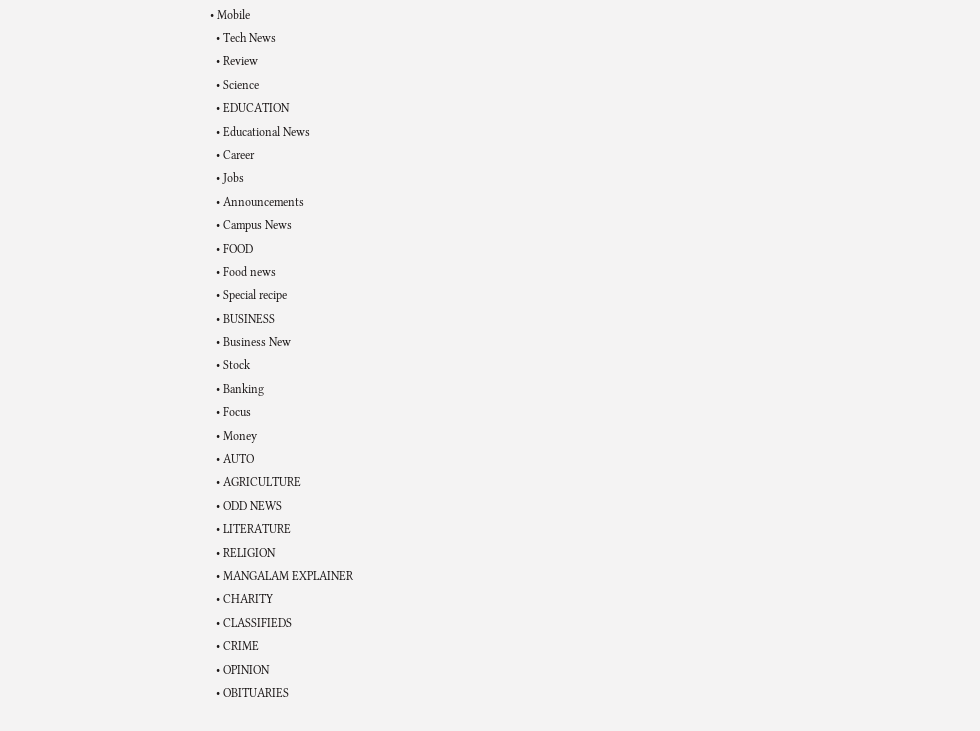• Mobile
  • Tech News
  • Review
  • Science
  • EDUCATION
  • Educational News
  • Career
  • Jobs
  • Announcements
  • Campus News
  • FOOD
  • Food news
  • Special recipe
  • BUSINESS
  • Business New
  • Stock
  • Banking
  • Focus
  • Money
  • AUTO
  • AGRICULTURE
  • ODD NEWS
  • LITERATURE
  • RELIGION
  • MANGALAM EXPLAINER
  • CHARITY
  • CLASSIFIEDS
  • CRIME
  • OPINION
  • OBITUARIES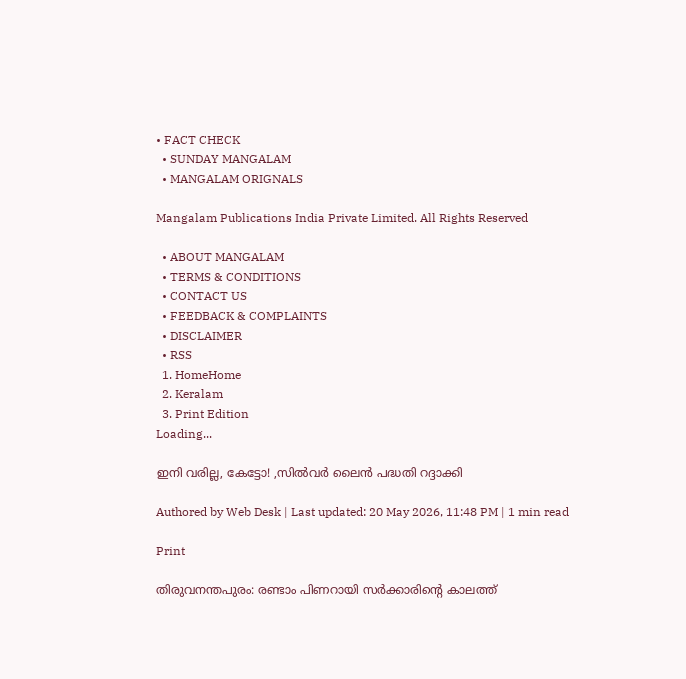• FACT CHECK
  • SUNDAY MANGALAM
  • MANGALAM ORIGNALS

Mangalam Publications India Private Limited. All Rights Reserved

  • ABOUT MANGALAM
  • TERMS & CONDITIONS
  • CONTACT US
  • FEEDBACK & COMPLAINTS
  • DISCLAIMER
  • RSS
  1. HomeHome
  2. Keralam
  3. Print Edition
Loading...

ഇനി വരില്ല, കേട്ടോ! ,സില്‍വര്‍ ലൈന്‍ പദ്ധതി റദ്ദാക്കി

Authored by Web Desk | Last updated: 20 May 2026, 11:48 PM | 1 min read

Print

തിരുവനന്തപുരം: രണ്ടാം പിണറായി സര്‍ക്കാരിന്റെ കാലത്ത്‌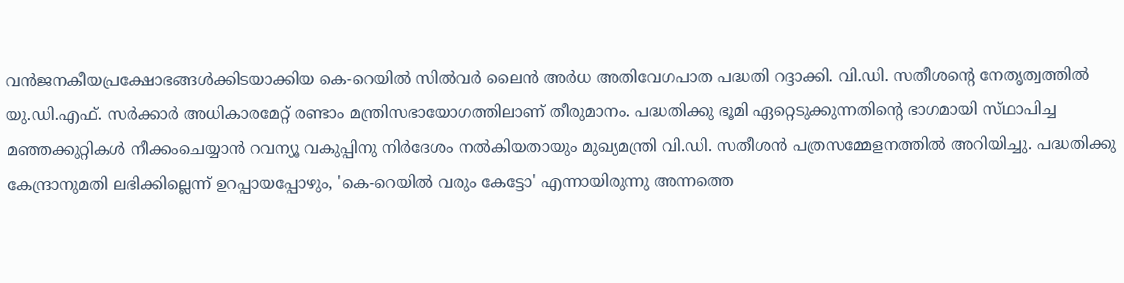വന്‍ജനകീയപ്രക്ഷോഭങ്ങള്‍ക്കിടയാക്കിയ കെ-റെയില്‍ സില്‍വര്‍ ലൈന്‍ അര്‍ധ അതിവേഗപാത പദ്ധതി റദ്ദാക്കി. വി.ഡി. സതീശന്റെ നേതൃത്വത്തില്‍ യു.ഡി.എഫ്‌. സര്‍ക്കാര്‍ അധികാരമേറ്റ്‌ രണ്ടാം മന്ത്രിസഭായോഗത്തിലാണ്‌ തീരുമാനം. പദ്ധതിക്കു ഭൂമി ഏറ്റെടുക്കുന്നതിന്റെ ഭാഗമായി സ്‌ഥാപിച്ച മഞ്ഞക്കുറ്റികള്‍ നീക്കംചെയ്യാന്‍ റവന്യൂ വകുപ്പിനു നിര്‍ദേശം നല്‍കിയതായും മുഖ്യമന്ത്രി വി.ഡി. സതീശന്‍ പത്രസമ്മേളനത്തില്‍ അറിയിച്ചു. പദ്ധതിക്കു കേന്ദ്രാനുമതി ലഭിക്കില്ലെന്ന്‌ ഉറപ്പായപ്പോഴും, 'കെ-റെയില്‍ വരും കേട്ടോ' എന്നായിരുന്നു അന്നത്തെ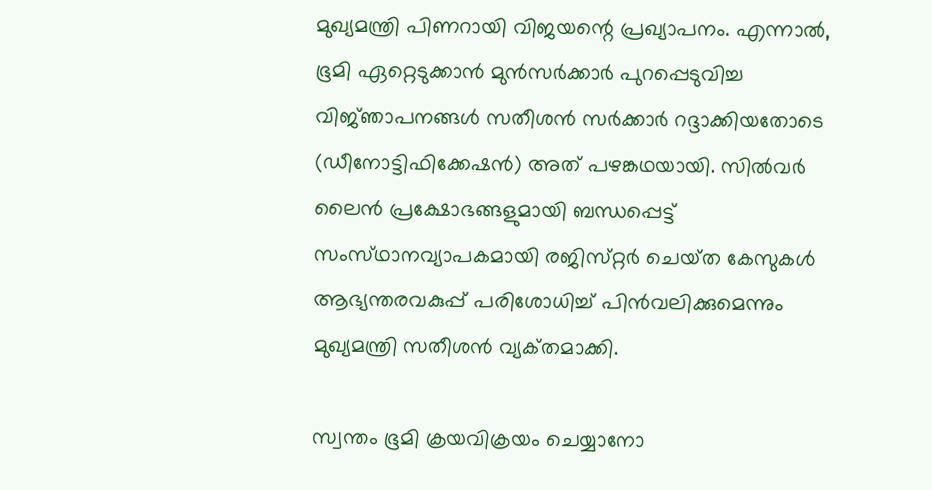മുഖ്യമന്ത്രി പിണറായി വിജയന്റെ പ്രഖ്യാപനം. എന്നാല്‍, ഭൂമി ഏറ്റെടുക്കാന്‍ മുന്‍സര്‍ക്കാര്‍ പുറപ്പെടുവിച്ച വിജ്‌ഞാപനങ്ങള്‍ സതീശന്‍ സര്‍ക്കാര്‍ റദ്ദാക്കിയതോടെ (ഡീനോട്ടിഫിക്കേഷന്‍) അത്‌ പഴങ്കഥയായി. സില്‍വര്‍ ലൈന്‍ പ്രക്ഷോഭങ്ങളുമായി ബന്ധപ്പെട്ട്‌ സംസ്‌ഥാനവ്യാപകമായി രജിസ്‌റ്റര്‍ ചെയ്‌ത കേസുകള്‍ ആഭ്യന്തരവകുപ്പ്‌ പരിശോധിച്ച്‌ പിന്‍വലിക്കുമെന്നും മുഖ്യമന്ത്രി സതീശന്‍ വ്യക്‌തമാക്കി.

സ്വന്തം ഭൂമി ക്രയവിക്രയം ചെയ്യാനോ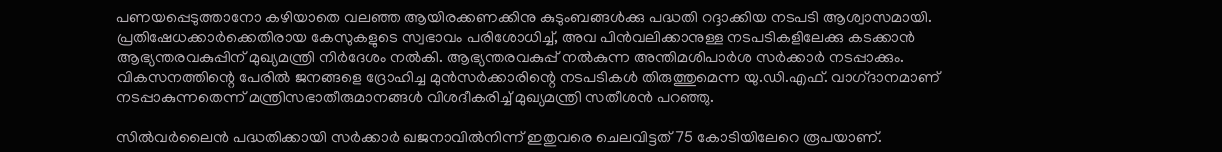പണയപ്പെടുത്താനോ കഴിയാതെ വലഞ്ഞ ആയിരക്കണക്കിനു കുടുംബങ്ങള്‍ക്കു പദ്ധതി റദ്ദാക്കിയ നടപടി ആശ്വാസമായി. പ്രതിഷേധക്കാര്‍ക്കെതിരായ കേസുകളുടെ സ്വഭാവം പരിശോധിച്ച്‌, അവ പിന്‍വലിക്കാനുള്ള നടപടികളിലേക്കു കടക്കാന്‍ ആഭ്യന്തരവകുപ്പിന്‌ മുഖ്യമന്ത്രി നിര്‍ദേശം നല്‍കി. ആഭ്യന്തരവകുപ്പ്‌ നല്‍കുന്ന അന്തിമശിപാര്‍ശ സര്‍ക്കാര്‍ നടപ്പാക്കും. വികസനത്തിന്റെ പേരില്‍ ജനങ്ങളെ ദ്രോഹിച്ച മുന്‍സര്‍ക്കാരിന്റെ നടപടികള്‍ തിരുത്തുമെന്ന യു.ഡി.എഫ്‌. വാഗ്‌ദാനമാണ്‌ നടപ്പാകുന്നതെന്ന്‌ മന്ത്രിസഭാതീരുമാനങ്ങള്‍ വിശദീകരിച്ച്‌ മുഖ്യമന്ത്രി സതീശന്‍ പറഞ്ഞു.

സില്‍വര്‍ലൈന്‍ പദ്ധതിക്കായി സര്‍ക്കാര്‍ ഖജനാവില്‍നിന്ന്‌ ഇതുവരെ ചെലവിട്ടത്‌ 75 കോടിയിലേറെ രൂപയാണ്‌.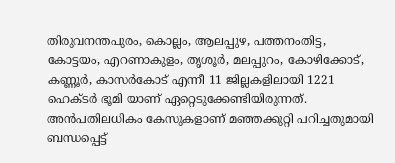തിരുവനന്തപുരം, കൊല്ലം, ആലപ്പുഴ, പത്തനംതിട്ട, കോട്ടയം, എറണാകുളം, തൃശൂര്‍, മലപ്പുറം, കോഴിക്കോട്‌, കണ്ണൂര്‍, കാസര്‍കോട്‌ എന്നീ 11 ജില്ലകളിലായി 1221 ഹെക്‌ടര്‍ ഭൂമി യാണ്‌ ഏറ്റെടുക്കേണ്ടിയിരുന്നത്‌. അന്‍പതിലധികം കേസുകളാണ്‌ മഞ്ഞക്കുറ്റി പറിച്ചതുമായി ബന്ധപ്പെട്ട്‌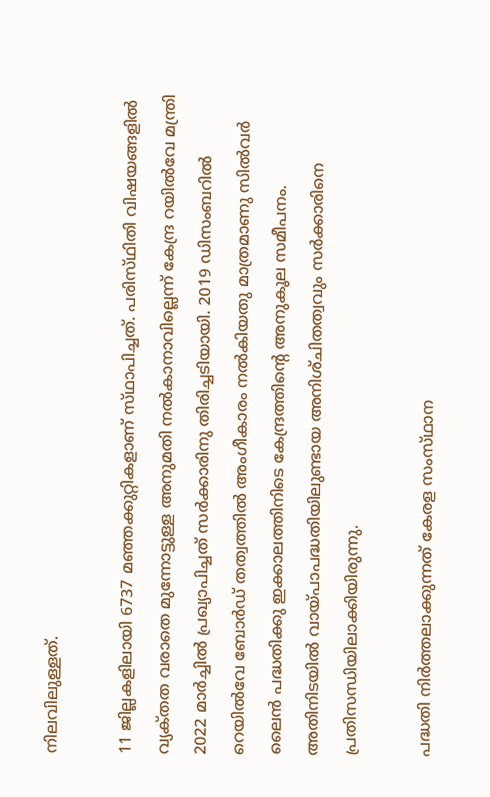നിലവിലുള്ളത്‌.

11 ജില്ലകളിലായി 6737 മഞ്ഞക്കുറ്റികളാണ്‌ സ്‌ഥാപിച്ചത്‌. പരിസ്‌ഥിതി വിഷയങ്ങളില്‍ വ്യക്‌തത വരാതെ മുന്നോട്ടുള്ള അനുമതി നല്‍കാനാവില്ലെന്ന്‌ കേന്ദ്ര റയില്‍വേ മന്ത്രി 2022 മാര്‍ച്ചില്‍ പ്രഖ്യാപിച്ചത്‌ സര്‍ക്കാരിനു തിരിച്ചടിയായി. 2019 ഡിസംബറില്‍ റെയില്‍വേ ബോര്‍ഡ്‌ തത്വത്തില്‍ അംഗീകാരം നല്‍കിയതു മാത്രമാണു സില്‍വര്‍ ലൈന്‍ പദ്ധതിക്കു ഇക്കാലത്തിനിടെ കേന്ദ്രത്തിന്റെ അനുകൂല സമീപനം. അതിനിടയില്‍ വായ്‌പാപദ്ധതിയിലുണ്ടായ അനിശ്‌ചിതത്വവും സര്‍ക്കാരിനെ പ്രതിസന്ധിയിലാക്കിയിരുന്നു.

പദ്ധതി നിര്‍ത്തലാക്കുന്നത്‌ കേരള സംസ്‌ഥാന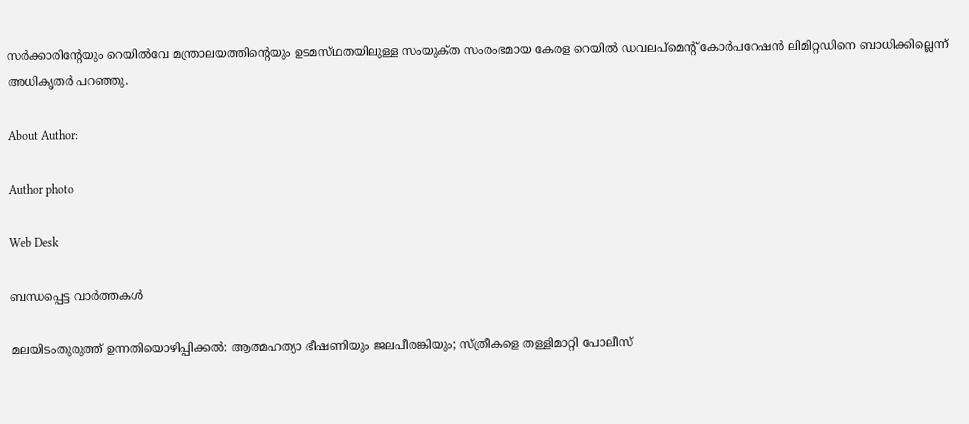സര്‍ക്കാരിന്റേയും റെയില്‍വേ മന്ത്രാലയത്തിന്റെയും ഉടമസ്‌ഥതയിലുള്ള സംയുക്‌ത സംരംഭമായ കേരള റെയില്‍ ഡവലപ്‌മെന്റ്‌ കോര്‍പറേഷന്‍ ലിമിറ്റഡിനെ ബാധിക്കില്ലെന്ന്‌ അധികൃതര്‍ പറഞ്ഞു.

About Author:

Author photo

Web Desk

ബന്ധപ്പെട്ട വാർത്തകൾ

മലയിടംതുരുത്ത്‌ ഉന്നതിയൊഴിപ്പിക്കല്‍: ആത്മഹത്യാ ഭീഷണിയും ജലപീരങ്കിയും; സ്‌ത്രീകളെ തള്ളിമാറ്റി പോലീസ്‌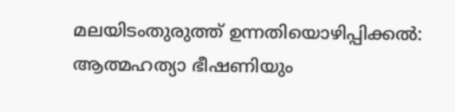മലയിടംതുരുത്ത്‌ ഉന്നതിയൊഴിപ്പിക്കല്‍: ആത്മഹത്യാ ഭീഷണിയും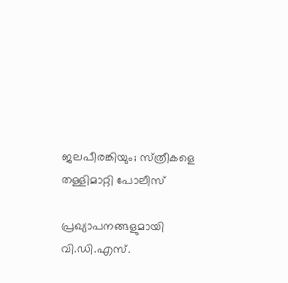ജലപീരങ്കിയും; സ്‌ത്രീകളെ തള്ളിമാറ്റി പോലീസ്‌

പ്രഖ്യാപനങ്ങളുമായി വി.ഡി.എസ്‌.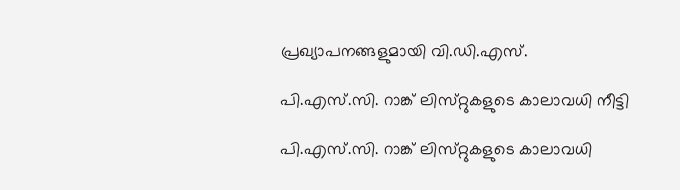പ്രഖ്യാപനങ്ങളുമായി വി.ഡി.എസ്‌.

പി.എസ്‌.സി. റാങ്ക്‌ ലിസ്‌റ്റുകളുടെ കാലാവധി നീട്ടി

പി.എസ്‌.സി. റാങ്ക്‌ ലിസ്‌റ്റുകളുടെ കാലാവധി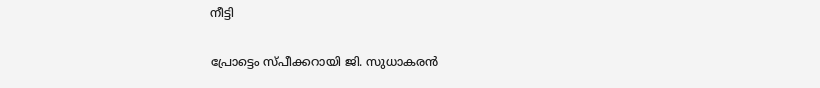നീട്ടി

പ്രോട്ടെം സ്‌പീക്കറായി ജി. സുധാകരന്‍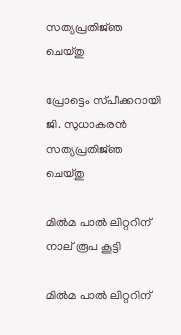സത്യപ്രതിജ്‌ഞ ചെയ്‌തു

പ്രോട്ടെം സ്‌പീക്കറായി ജി. സുധാകരന്‍ സത്യപ്രതിജ്‌ഞ ചെയ്‌തു

മില്‍മ പാല്‍ ലിറ്ററിന്‌ നാല്‌ രൂപ കൂട്ടി

മില്‍മ പാല്‍ ലിറ്ററിന്‌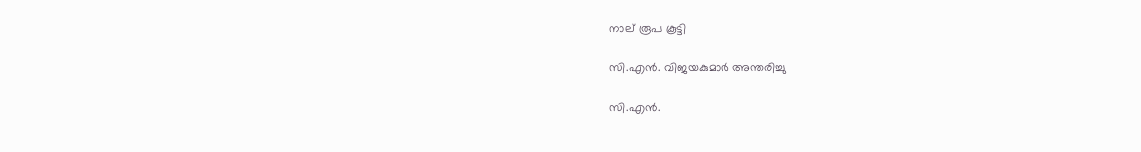നാല്‌ രൂപ കൂട്ടി

സി.എന്‍. വിജയകുമാര്‍ അന്തരിച്ചു

സി.എന്‍.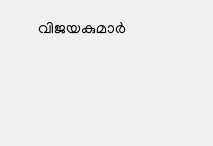വിജയകുമാര്‍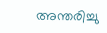അന്തരിച്ചു